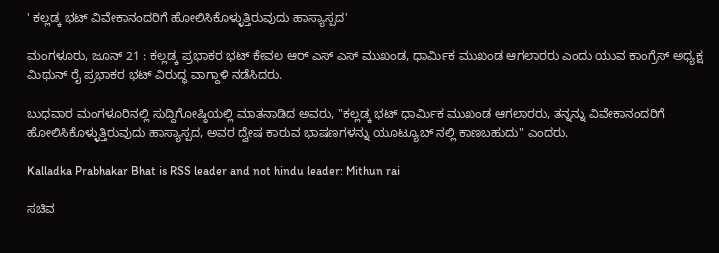' ಕಲ್ಲಡ್ಕ ಭಟ್ ವಿವೇಕಾನಂದರಿಗೆ ಹೋಲಿಸಿಕೊಳ್ಳುತ್ತಿರುವುದು ಹಾಸ್ಯಾಸ್ಪದ'

ಮಂಗಳೂರು, ಜೂನ್ 21 : ಕಲ್ಲಡ್ಕ ಪ್ರಭಾಕರ ಭಟ್ ಕೇವಲ ಆರ್ ಎಸ್ ಎಸ್ ಮುಖಂಡ, ಧಾರ್ಮಿಕ ಮುಖಂಡ ಆಗಲಾರರು ಎಂದು ಯುವ ಕಾಂಗ್ರೆಸ್ ಅಧ್ಯಕ್ಷ ಮಿಥುನ್ ರೈ ಪ್ರಭಾಕರ ಭಟ್ ವಿರುದ್ಧ ವಾಗ್ದಾಳಿ ನಡೆಸಿದರು.

ಬುಧವಾರ ಮಂಗಳೂರಿನಲ್ಲಿ ಸುದ್ದಿಗೋಷ್ಠಿಯಲ್ಲಿ ಮಾತನಾಡಿದ ಅವರು, "ಕಲ್ಲಡ್ಕ ಭಟ್ ಧಾರ್ಮಿಕ ಮುಖಂಡ ಆಗಲಾರರು, ತನ್ನನ್ನು ವಿವೇಕಾನಂದರಿಗೆ ಹೋಲಿಸಿಕೊಳ್ಳುತ್ತಿರುವುದು ಹಾಸ್ಯಾಸ್ಪದ, ಅವರ ದ್ವೇಷ ಕಾರುವ ಭಾಷಣಗಳನ್ನು ಯೂಟ್ಯೂಬ್ ನಲ್ಲಿ ಕಾಣಬಹುದು" ಎಂದರು.

Kalladka Prabhakar Bhat is RSS leader and not hindu leader: Mithun rai

ಸಚಿವ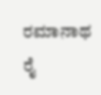ರಮಾನಾಥ ರೈ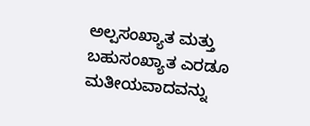ಅಲ್ಪಸಂಖ್ಯಾತ ಮತ್ತು ಬಹುಸಂಖ್ಯಾತ ಎರಡೂ ಮತೀಯವಾದವನ್ನು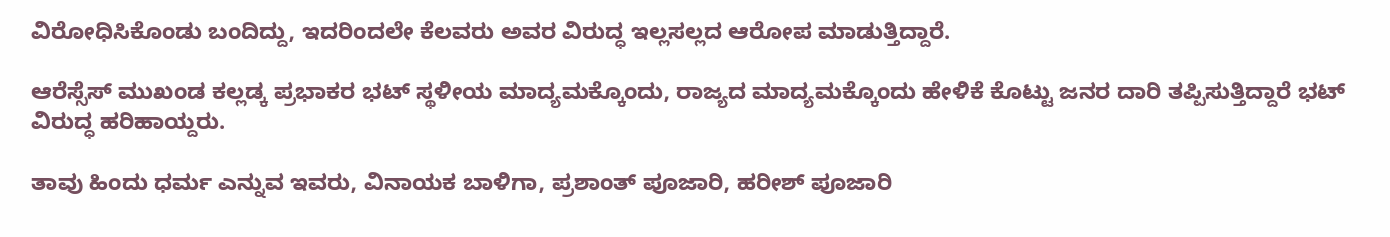ವಿರೋಧಿಸಿಕೊಂಡು ಬಂದಿದ್ದು, ಇದರಿಂದಲೇ ಕೆಲವರು ಅವರ ವಿರುದ್ಧ ಇಲ್ಲಸಲ್ಲದ ಆರೋಪ ಮಾಡುತ್ತಿದ್ದಾರೆ.

ಆರೆಸ್ಸೆಸ್ ಮುಖಂಡ ಕಲ್ಲಡ್ಕ ಪ್ರಭಾಕರ ಭಟ್ ಸ್ಥಳೀಯ ಮಾದ್ಯಮಕ್ಕೊಂದು, ರಾಜ್ಯದ ಮಾದ್ಯಮಕ್ಕೊಂದು ಹೇಳಿಕೆ ಕೊಟ್ಟು ಜನರ ದಾರಿ ತಪ್ಪಿಸುತ್ತಿದ್ದಾರೆ ಭಟ್ ವಿರುದ್ಧ ಹರಿಹಾಯ್ದರು.

ತಾವು ಹಿಂದು ಧರ್ಮ ಎನ್ನುವ ಇವರು, ವಿನಾಯಕ ಬಾಳಿಗಾ, ಪ್ರಶಾಂತ್ ಪೂಜಾರಿ, ಹರೀಶ್ ಪೂಜಾರಿ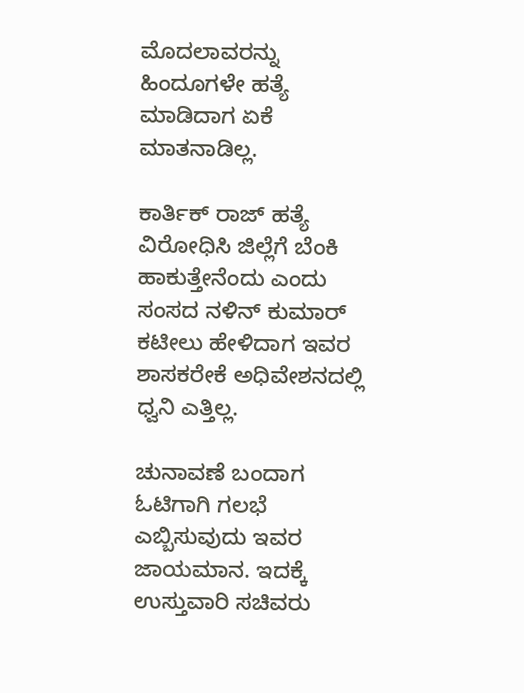ಮೊದಲಾವರನ್ನು ಹಿಂದೂಗಳೇ ಹತ್ಯೆ ಮಾಡಿದಾಗ ಏಕೆ ಮಾತನಾಡಿಲ್ಲ.

ಕಾರ್ತಿಕ್ ರಾಜ್ ಹತ್ಯೆ ವಿರೋಧಿಸಿ ಜಿಲ್ಲೆಗೆ ಬೆಂಕಿ ಹಾಕುತ್ತೇನೆಂದು ಎಂದು ಸಂಸದ ನಳಿನ್ ಕುಮಾರ್ ಕಟೀಲು ಹೇಳಿದಾಗ ಇವರ ಶಾಸಕರೇಕೆ ಅಧಿವೇಶನದಲ್ಲಿ ಧ್ವನಿ ಎತ್ತಿಲ್ಲ.

ಚುನಾವಣೆ ಬಂದಾಗ ಓಟಿಗಾಗಿ ಗಲಭೆ ಎಬ್ಬಿಸುವುದು ಇವರ ಜಾಯಮಾನ. ಇದಕ್ಕೆ ಉಸ್ತುವಾರಿ ಸಚಿವರು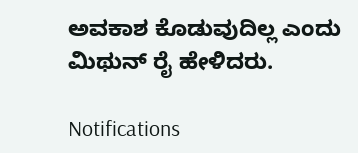ಅವಕಾಶ ಕೊಡುವುದಿಲ್ಲ ಎಂದು ಮಿಥುನ್ ರೈ ಹೇಳಿದರು.

Notifications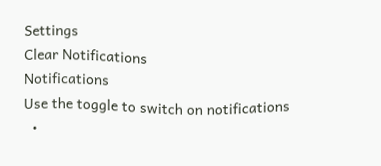Settings
Clear Notifications
Notifications
Use the toggle to switch on notifications
  •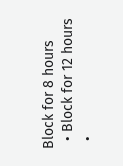Block for 8 hours
  • Block for 12 hours
  •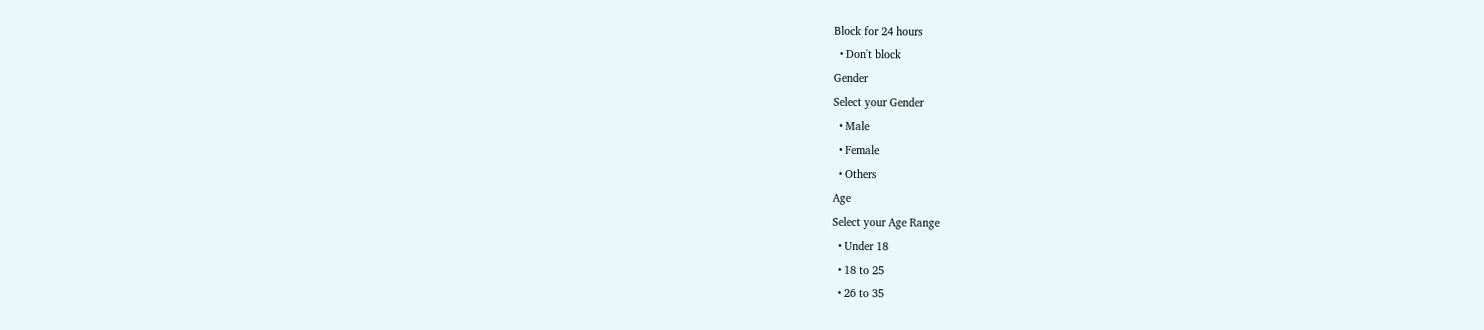Block for 24 hours
  • Don't block
Gender
Select your Gender
  • Male
  • Female
  • Others
Age
Select your Age Range
  • Under 18
  • 18 to 25
  • 26 to 35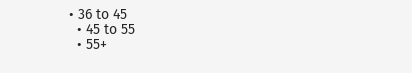• 36 to 45
  • 45 to 55
  • 55+